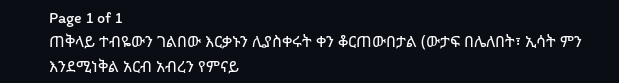Page 1 of 1
ጠቅላይ ተብዬውን ገልበው እርቃኑን ሊያስቀሩት ቀን ቆርጠውበታል (ውታፍ በሌለበት፣ ኢሳት ምን እንደሚነቅል አርብ አብረን የምናይ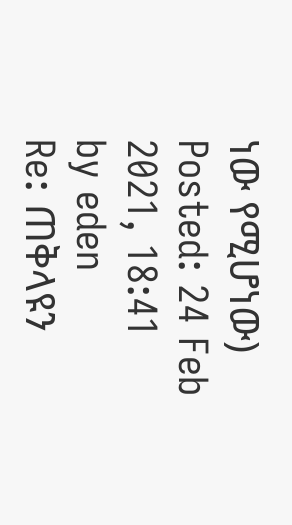ነው የሚሆነው)
Posted: 24 Feb 2021, 18:41
by eden
Re: ጠቅላዩን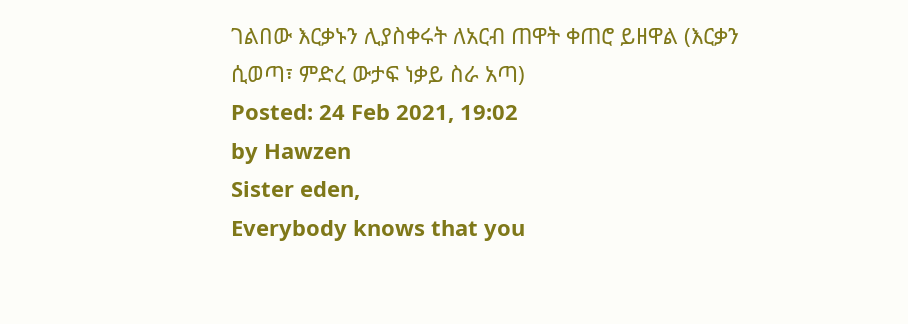ገልበው እርቃኑን ሊያስቀሩት ለአርብ ጠዋት ቀጠሮ ይዘዋል (እርቃን ሲወጣ፣ ምድረ ውታፍ ነቃይ ስራ አጣ)
Posted: 24 Feb 2021, 19:02
by Hawzen
Sister eden,
Everybody knows that you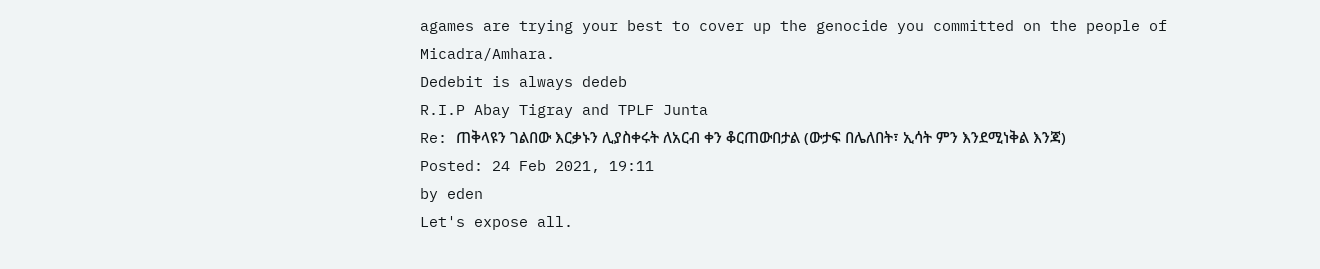agames are trying your best to cover up the genocide you committed on the people of Micadra/Amhara.
Dedebit is always dedeb
R.I.P Abay Tigray and TPLF Junta
Re: ጠቅላዩን ገልበው እርቃኑን ሊያስቀሩት ለአርብ ቀን ቆርጠውበታል (ውታፍ በሌለበት፣ ኢሳት ምን እንደሚነቅል እንጃ)
Posted: 24 Feb 2021, 19:11
by eden
Let's expose all.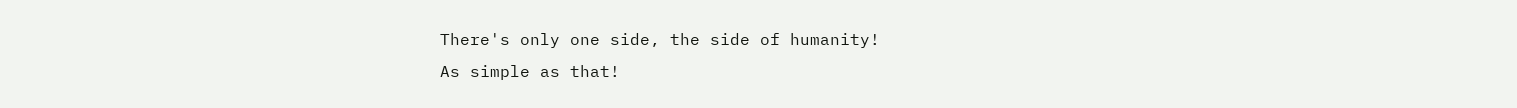There's only one side, the side of humanity!
As simple as that!